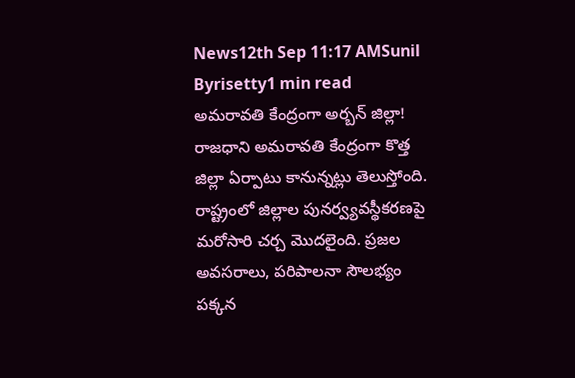News12th Sep 11:17 AMSunil Byrisetty1 min read
అమరావతి కేంద్రంగా అర్బన్ జిల్లా!
రాజధాని అమరావతి కేంద్రంగా కొత్త జిల్లా ఏర్పాటు కానున్నట్లు తెలుస్తోంది. రాష్ట్రంలో జిల్లాల పునర్వ్యవస్థీకరణపై మరోసారి చర్చ మొదలైంది. ప్రజల అవసరాలు, పరిపాలనా సౌలభ్యం పక్కన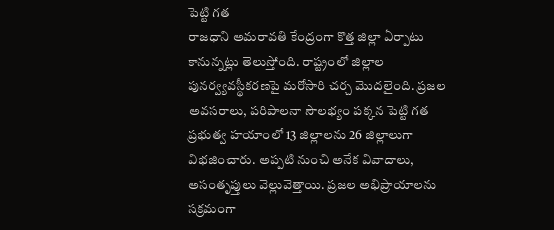పెట్టి గత
రాజధాని అమరావతి కేంద్రంగా కొత్త జిల్లా ఏర్పాటు కానున్నట్లు తెలుస్తోంది. రాష్ట్రంలో జిల్లాల పునర్వ్యవస్థీకరణపై మరోసారి చర్చ మొదలైంది. ప్రజల అవసరాలు, పరిపాలనా సౌలభ్యం పక్కన పెట్టి గత ప్రభుత్వ హయాంలో 13 జిల్లాలను 26 జిల్లాలుగా విభజించారు. అప్పటి నుంచి అనేక వివాదాలు, అసంతృప్తులు వెల్లువెత్తాయి. ప్రజల అభిప్రాయాలను సక్రమంగా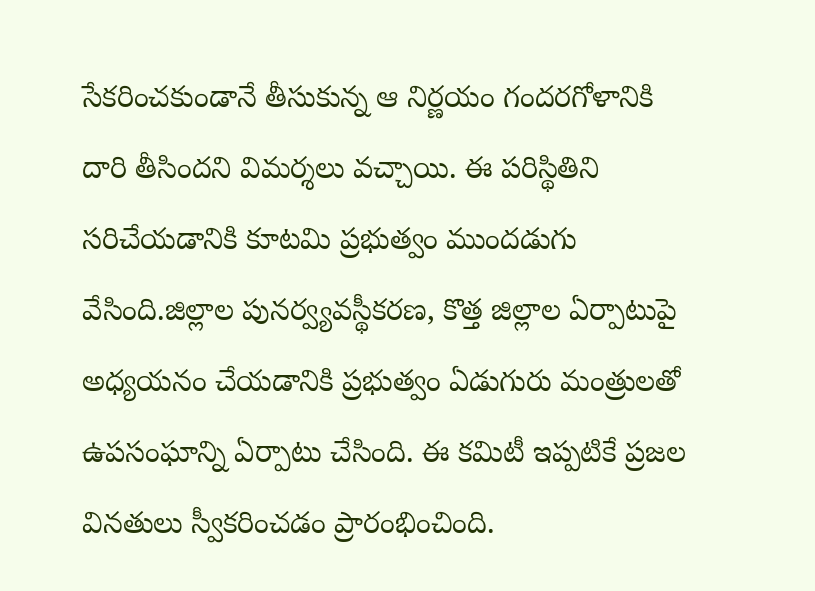సేకరించకుండానే తీసుకున్న ఆ నిర్ణయం గందరగోళానికి దారి తీసిందని విమర్శలు వచ్చాయి. ఈ పరిస్థితిని సరిచేయడానికి కూటమి ప్రభుత్వం ముందడుగు వేసింది.జిల్లాల పునర్వ్యవస్థీకరణ, కొత్త జిల్లాల ఏర్పాటుపై అధ్యయనం చేయడానికి ప్రభుత్వం ఏడుగురు మంత్రులతో ఉపసంఘాన్ని ఏర్పాటు చేసింది. ఈ కమిటీ ఇప్పటికే ప్రజల వినతులు స్వీకరించడం ప్రారంభించింది.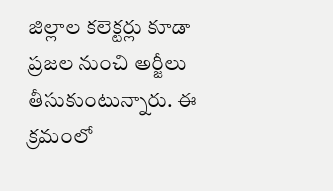జిల్లాల కలెక్టర్లు కూడా ప్రజల నుంచి అర్జీలు తీసుకుంటున్నారు. ఈ క్రమంలో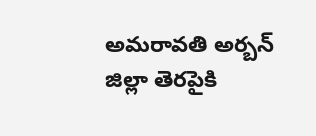అమరావతి అర్బన్ జిల్లా తెరపైకి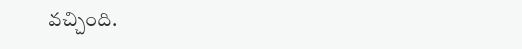వచ్చింది.